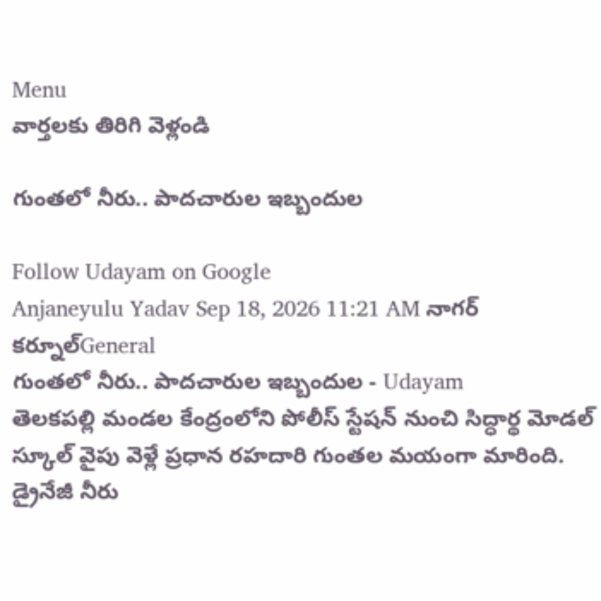Menu
వార్తలకు తిరిగి వెళ్లండి

గుంతలో నీరు.. పాదచారుల ఇబ్బందుల

Follow Udayam on Google
Anjaneyulu Yadav Sep 18, 2026 11:21 AM నాగర్ కర్నూల్General
గుంతలో నీరు.. పాదచారుల ఇబ్బందుల - Udayam
తెలకపల్లి మండల కేంద్రంలోని పోలీస్ స్టేషన్ నుంచి సిద్ధార్థ మోడల్ స్కూల్ వైపు వెళ్లే ప్రధాన రహదారి గుంతల మయంగా మారింది. డ్రైనేజీ నీరు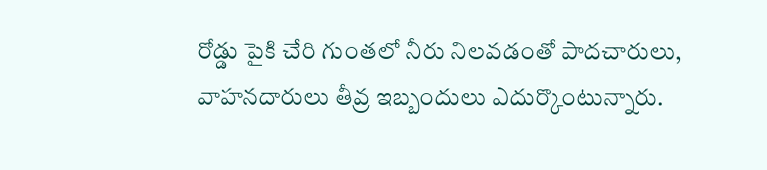రోడ్డు పైకి చేరి గుంతలో నీరు నిలవడంతో పాదచారులు, వాహనదారులు తీవ్ర ఇబ్బందులు ఎదుర్కొంటున్నారు.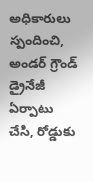అధికారులు స్పందించి, అండర్ గ్రౌండ్ డ్రైనేజీ ఏర్పాటు చేసి, రోడ్డుకు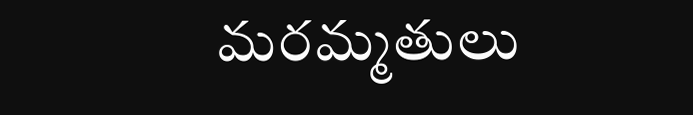మరమ్మతులు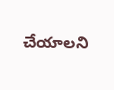చేయాలని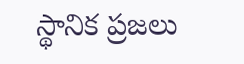స్థానిక ప్రజలు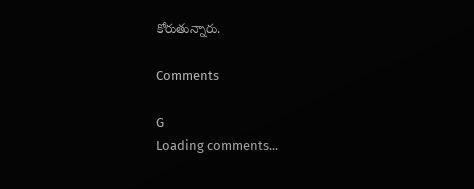కోరుతున్నారు.

Comments

G
Loading comments...